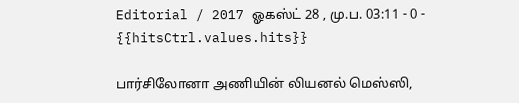Editorial / 2017 ஓகஸ்ட் 28 , மு.ப. 03:11 - 0 - {{hitsCtrl.values.hits}}

பார்சிலோனா அணியின் லியனல் மெஸ்ஸி,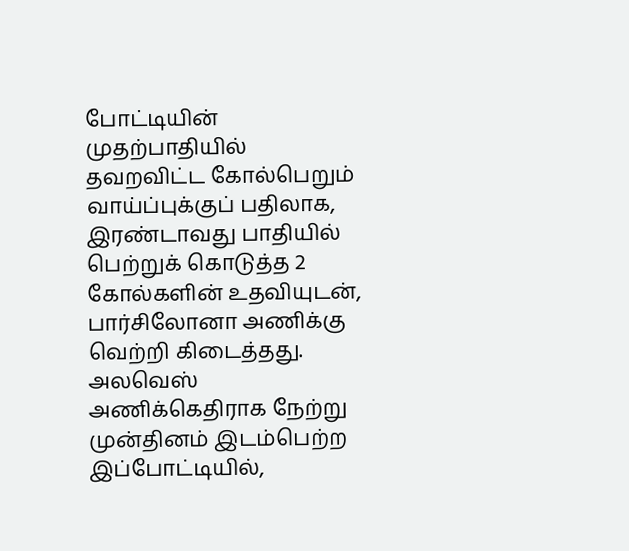போட்டியின் முதற்பாதியில் தவறவிட்ட கோல்பெறும் வாய்ப்புக்குப் பதிலாக, இரண்டாவது பாதியில் பெற்றுக் கொடுத்த 2 கோல்களின் உதவியுடன், பார்சிலோனா அணிக்கு வெற்றி கிடைத்தது.
அலவெஸ் அணிக்கெதிராக நேற்று முன்தினம் இடம்பெற்ற இப்போட்டியில்,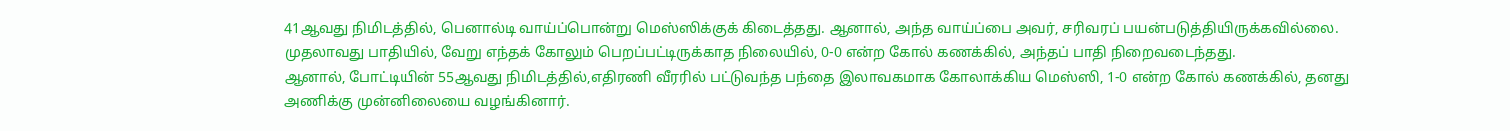41ஆவது நிமிடத்தில், பெனால்டி வாய்ப்பொன்று மெஸ்ஸிக்குக் கிடைத்தது. ஆனால், அந்த வாய்ப்பை அவர், சரிவரப் பயன்படுத்தியிருக்கவில்லை.
முதலாவது பாதியில், வேறு எந்தக் கோலும் பெறப்பட்டிருக்காத நிலையில், 0-0 என்ற கோல் கணக்கில், அந்தப் பாதி நிறைவடைந்தது.
ஆனால், போட்டியின் 55ஆவது நிமிடத்தில்,எதிரணி வீரரில் பட்டுவந்த பந்தை இலாவகமாக கோலாக்கிய மெஸ்ஸி, 1-0 என்ற கோல் கணக்கில், தனது அணிக்கு முன்னிலையை வழங்கினார்.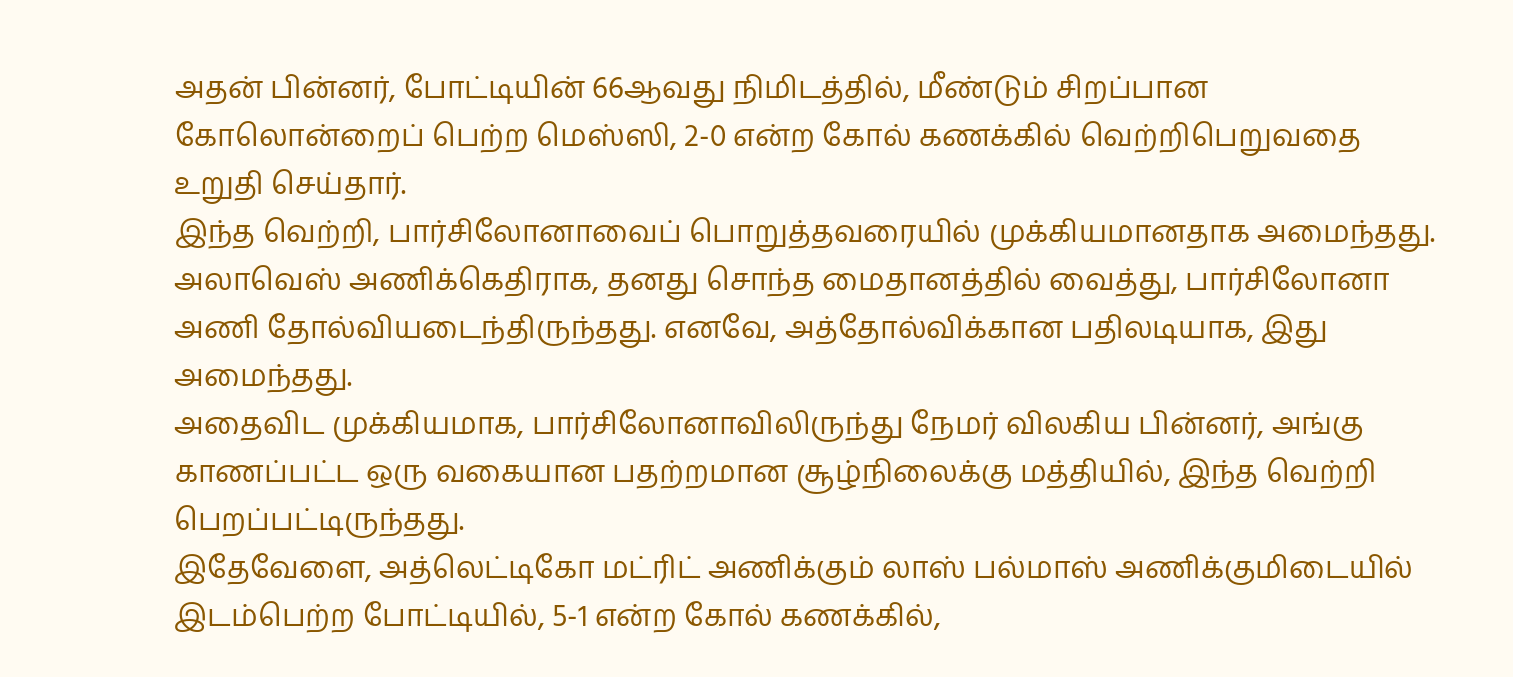அதன் பின்னர், போட்டியின் 66ஆவது நிமிடத்தில், மீண்டும் சிறப்பான கோலொன்றைப் பெற்ற மெஸ்ஸி, 2-0 என்ற கோல் கணக்கில் வெற்றிபெறுவதை உறுதி செய்தார்.
இந்த வெற்றி, பார்சிலோனாவைப் பொறுத்தவரையில் முக்கியமானதாக அமைந்தது. அலாவெஸ் அணிக்கெதிராக, தனது சொந்த மைதானத்தில் வைத்து, பார்சிலோனா அணி தோல்வியடைந்திருந்தது. எனவே, அத்தோல்விக்கான பதிலடியாக, இது அமைந்தது.
அதைவிட முக்கியமாக, பார்சிலோனாவிலிருந்து நேமர் விலகிய பின்னர், அங்கு காணப்பட்ட ஒரு வகையான பதற்றமான சூழ்நிலைக்கு மத்தியில், இந்த வெற்றி பெறப்பட்டிருந்தது.
இதேவேளை, அத்லெட்டிகோ மட்ரிட் அணிக்கும் லாஸ் பல்மாஸ் அணிக்குமிடையில் இடம்பெற்ற போட்டியில், 5-1 என்ற கோல் கணக்கில்,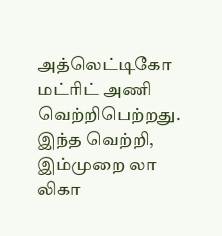அத்லெட்டிகோ மட்ரிட் அணி வெற்றிபெற்றது.
இந்த வெற்றி, இம்முறை லா லிகா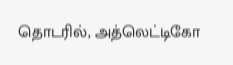தொடரில், அத்லெட்டிகோ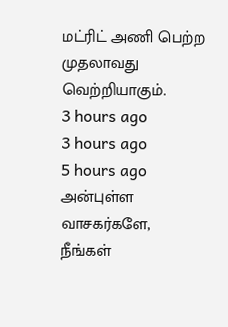மட்ரிட் அணி பெற்ற முதலாவது வெற்றியாகும்.
3 hours ago
3 hours ago
5 hours ago
அன்புள்ள வாசகர்களே,
நீங்கள்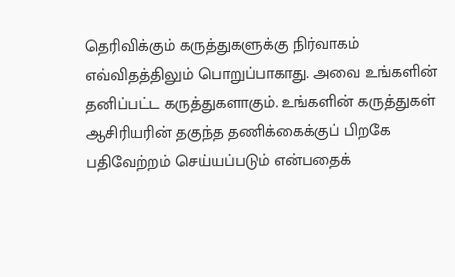தெரிவிக்கும் கருத்துகளுக்கு நிர்வாகம் எவ்விதத்திலும் பொறுப்பாகாது. அவை உங்களின் தனிப்பட்ட கருத்துகளாகும். உங்களின் கருத்துகள் ஆசிரியரின் தகுந்த தணிக்கைக்குப் பிறகே பதிவேற்றம் செய்யப்படும் என்பதைக்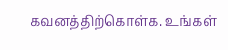கவனத்திற்கொள்க. உங்கள்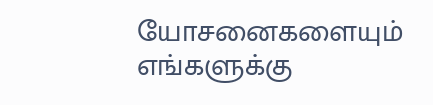யோசனைகளையும் எங்களுக்கு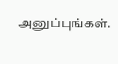அனுப்புங்கள்.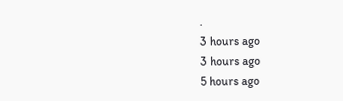.
3 hours ago
3 hours ago
5 hours ago